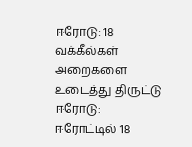ஈரோடு: 18 வக்கீல்கள் அறைகளை உடைத்து திருட்டு
ஈரோடு:
ஈரோட்டில் 18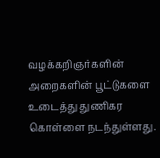வழக்கறிஞர்களின் அறைகளின் பூட்டுகளை உடைத்து துணிகர கொள்ளை நடந்துள்ளது.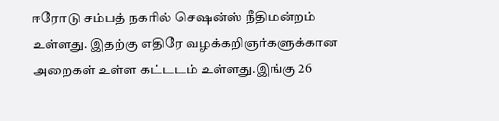ஈரோடு சம்பத் நகரில் செஷன்ஸ் நீதிமன்றம் உள்ளது. இதற்கு எதிரே வழக்கறிஞர்களுக்கான அறைகள் உள்ள கட்டடம் உள்ளது.இங்கு 26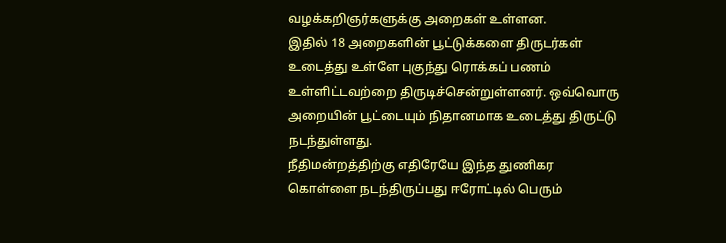வழக்கறிஞர்களுக்கு அறைகள் உள்ளன.
இதில் 18 அறைகளின் பூட்டுக்களை திருடர்கள் உடைத்து உள்ளே புகுந்து ரொக்கப் பணம் உள்ளிட்டவற்றை திருடிச்சென்றுள்ளனர். ஒவ்வொரு அறையின் பூட்டையும் நிதானமாக உடைத்து திருட்டு நடந்துள்ளது.
நீதிமன்றத்திற்கு எதிரேயே இந்த துணிகர கொள்ளை நடந்திருப்பது ஈரோட்டில் பெரும்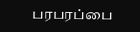பரபரப்பை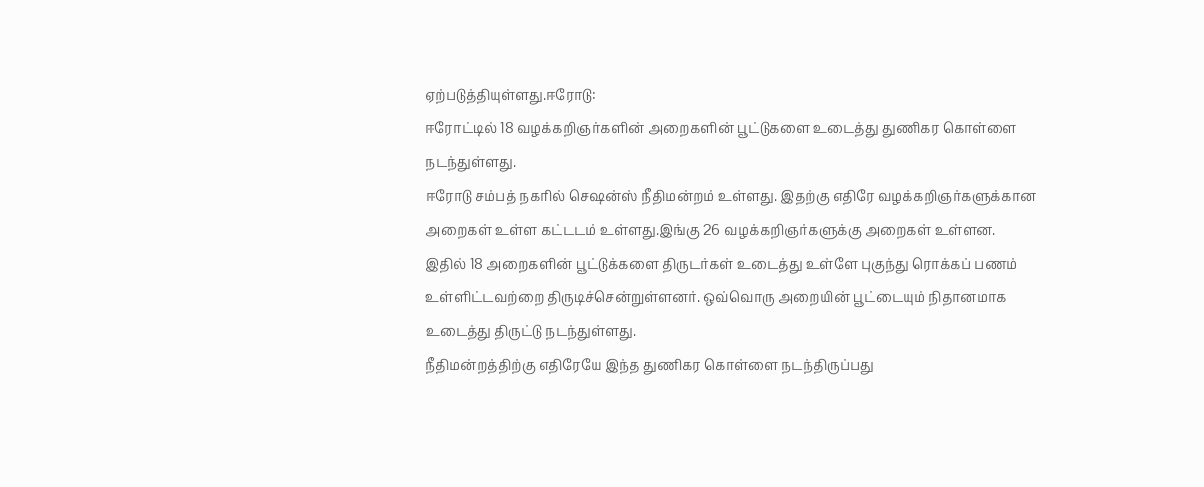ஏற்படுத்தியுள்ளது.ஈரோடு:
ஈரோட்டில் 18 வழக்கறிஞர்களின் அறைகளின் பூட்டுகளை உடைத்து துணிகர கொள்ளை நடந்துள்ளது.
ஈரோடு சம்பத் நகரில் செஷன்ஸ் நீதிமன்றம் உள்ளது. இதற்கு எதிரே வழக்கறிஞர்களுக்கான அறைகள் உள்ள கட்டடம் உள்ளது.இங்கு 26 வழக்கறிஞர்களுக்கு அறைகள் உள்ளன.
இதில் 18 அறைகளின் பூட்டுக்களை திருடர்கள் உடைத்து உள்ளே புகுந்து ரொக்கப் பணம் உள்ளிட்டவற்றை திருடிச்சென்றுள்ளனர். ஒவ்வொரு அறையின் பூட்டையும் நிதானமாக உடைத்து திருட்டு நடந்துள்ளது.
நீதிமன்றத்திற்கு எதிரேயே இந்த துணிகர கொள்ளை நடந்திருப்பது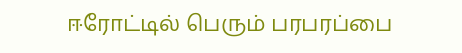ஈரோட்டில் பெரும் பரபரப்பை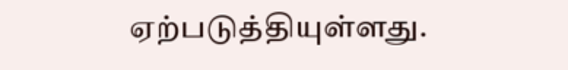ஏற்படுத்தியுள்ளது.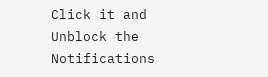Click it and Unblock the Notifications